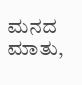ಮನದ ಮಾತು,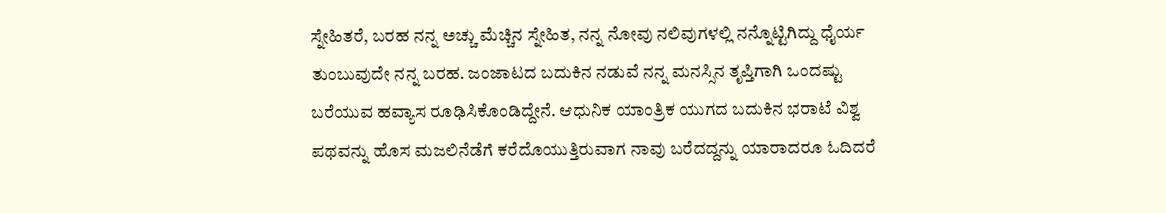ಸ್ನೇಹಿತರೆ, ಬರಹ ನನ್ನ ಅಚ್ಚು ಮೆಚ್ಚಿನ ಸ್ನೇಹಿತ, ನನ್ನ ನೋವು ನಲಿವುಗಳಲ್ಲಿ ನನ್ನೊಟ್ಟಿಗಿದ್ದು ಧೈರ್ಯ ತುಂಬುವುದೇ ನನ್ನ ಬರಹ. ಜಂಜಾಟದ ಬದುಕಿನ ನಡುವೆ ನನ್ನ ಮನಸ್ಸಿನ ತೃಪ್ತಿಗಾಗಿ ಒಂದಷ್ಟು ಬರೆಯುವ ಹವ್ಯಾಸ ರೂಢಿಸಿಕೊಂಡಿದ್ದೇನೆ. ಆಧುನಿಕ ಯಾಂತ್ರಿಕ ಯುಗದ ಬದುಕಿನ ಭರಾಟೆ ವಿಶ್ವ ಪಥವನ್ನು ಹೊಸ ಮಜಲಿನೆಡೆಗೆ ಕರೆದೊಯುತ್ತಿರುವಾಗ ನಾವು ಬರೆದದ್ದನ್ನು ಯಾರಾದರೂ ಓದಿದರೆ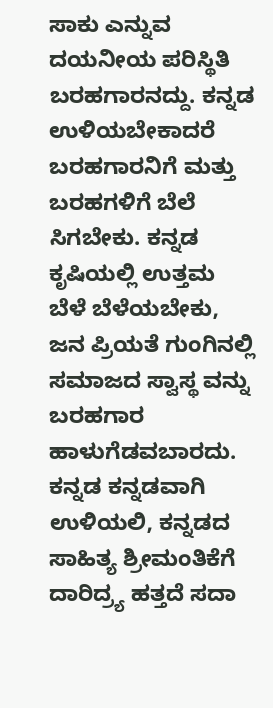ಸಾಕು ಎನ್ನುವ ದಯನೀಯ ಪರಿಸ್ಥಿತಿ ಬರಹಗಾರನದ್ದು. ಕನ್ನಡ ಉಳಿಯಬೇಕಾದರೆ ಬರಹಗಾರನಿಗೆ ಮತ್ತು ಬರಹಗಳಿಗೆ ಬೆಲೆ ಸಿಗಬೇಕು. ಕನ್ನಡ ಕೃಷಿಯಲ್ಲಿ ಉತ್ತಮ ಬೆಳೆ ಬೆಳೆಯಬೇಕು, ಜನ ಪ್ರಿಯತೆ ಗುಂಗಿನಲ್ಲಿ ಸಮಾಜದ ಸ್ವಾಸ್ಥ ವನ್ನು ಬರಹಗಾರ ಹಾಳುಗೆಡವಬಾರದು. ಕನ್ನಡ ಕನ್ನಡವಾಗಿ ಉಳಿಯಲಿ, ಕನ್ನಡದ ಸಾಹಿತ್ಯ ಶ್ರೀಮಂತಿಕೆಗೆ ದಾರಿದ್ರ್ಯ ಹತ್ತದೆ ಸದಾ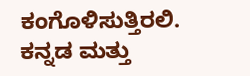ಕಂಗೊಳಿಸುತ್ತಿರಲಿ. ಕನ್ನಡ ಮತ್ತು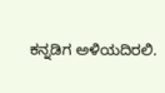ಕನ್ನಡಿಗ ಅಳಿಯದಿರಲಿ.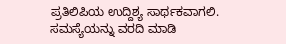ಪ್ರತಿಲಿಪಿಯ ಉದ್ದಿಶ್ಯ ಸಾರ್ಥಕವಾಗಲಿ.
ಸಮಸ್ಯೆಯನ್ನು ವರದಿ ಮಾಡಿ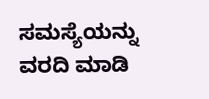ಸಮಸ್ಯೆಯನ್ನು ವರದಿ ಮಾಡಿ